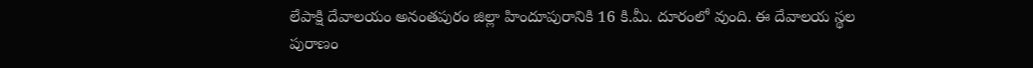లేపాక్షి దేవాలయం అనంతపురం జిల్లా హిందూపురానికి 16 కి.మీ. దూరంలో వుంది. ఈ దేవాలయ స్థల పురాణం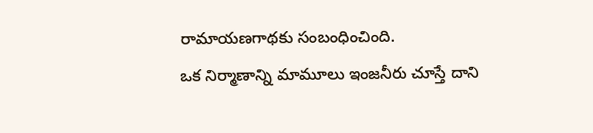రామాయణగాథకు సంబంధించింది.
ఒక నిర్మాణాన్ని మామూలు ఇంజనీరు చూస్తే దాని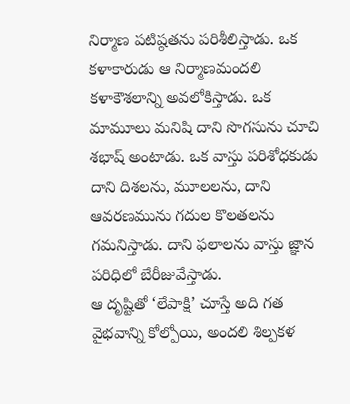నిర్మాణ పటిష్ఠతను పరిశీలిస్తాడు. ఒక కళాకారుడు ఆ నిర్మాణమందలి కళాకౌశలాన్ని అవలోకిస్తాడు. ఒక మామూలు మనిషి దాని సొగసును చూచి శభాష్ అంటాడు. ఒక వాస్తు పరిశోధకుడు దాని దిశలను, మూలలను, దాని ఆవరణమును గదుల కొలతలను గమనిస్తాడు. దాని ఫలాలను వాస్తు జ్ఞాన పరిధిలో బేరీజువేస్తాడు.
ఆ దృష్టితో ‘లేపాక్షి’ చూస్తే అది గత వైభవాన్ని కోల్పోయి, అందలి శిల్పకళ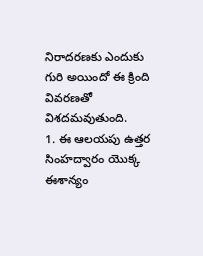నిరాదరణకు ఎందుకు గురి అయిందో ఈ క్రింది వివరణతో విశదమవుతుంది.
1. ఈ ఆలయపు ఉత్తర సింహద్వారం యొక్క ఈశాన్యం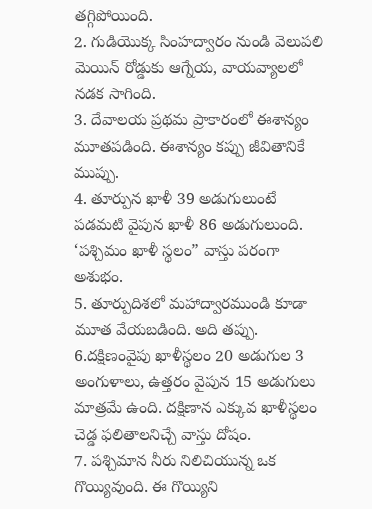తగ్గిపోయింది.
2. గుడియొక్క సింహద్వారం నుండి వెలుపలి మెయిన్ రోడ్డుకు ఆగ్నేయ, వాయవ్యాలలో నడక సాగింది.
3. దేవాలయ ప్రథమ ప్రాకారంలో ఈశాన్యం మూతపడింది. ఈశాన్యం కప్పు జీవితానికే ముప్పు.
4. తూర్పున ఖాళీ 39 అడుగులుంటే పడమటి వైపున ఖాళీ 86 అడుగులుంది. ‘పశ్చిమం ఖాళీ స్థలం” వాస్తు పరంగా అశుభం.
5. తూర్పుదిశలో మహాద్వారముండి కూడా మూత వేయబడింది. అది తప్పు.
6.దక్షిణంవైపు ఖాళీస్థలం 20 అడుగుల 3 అంగుళాలు, ఉత్తరం వైపున 15 అడుగులు మాత్రమే ఉంది. దక్షిణాన ఎక్కువ ఖాళీస్థలం చెడ్డ ఫలితాలనిచ్చే వాస్తు దోషం.
7. పశ్చిమాన నీరు నిలిచియున్న ఒక గొయ్యివుంది. ఈ గొయ్యిని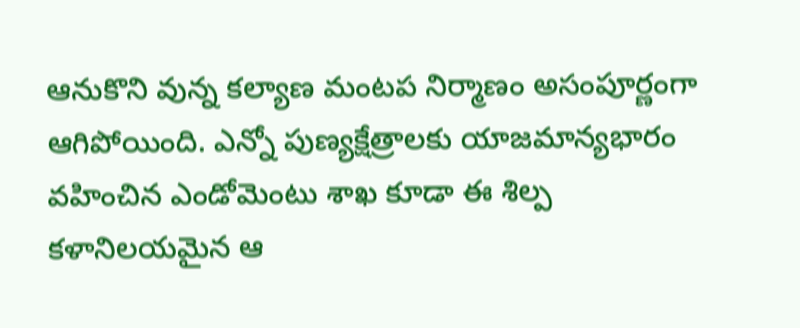ఆనుకొని వున్న కల్యాణ మంటప నిర్మాణం అసంపూర్ణంగా ఆగిపోయింది. ఎన్నో పుణ్యక్షేత్రాలకు యాజమాన్యభారం వహించిన ఎండోమెంటు శాఖ కూడా ఈ శిల్ప కళానిలయమైన ఆ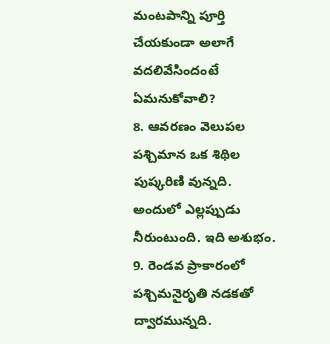మంటపాన్ని పూర్తి చేయకుండా అలాగే వదలివేసిందంటే ఏమనుకోవాలి?
8. ఆవరణం వెలుపల పశ్చిమాన ఒక శిథిల పుష్కరిణి వున్నది. అందులో ఎల్లప్పుడు నీరుంటుంది. ఇది అశుభం.
9. రెండవ ప్రాకారంలో పశ్చిమనైరృతి నడకతో ద్వారమున్నది.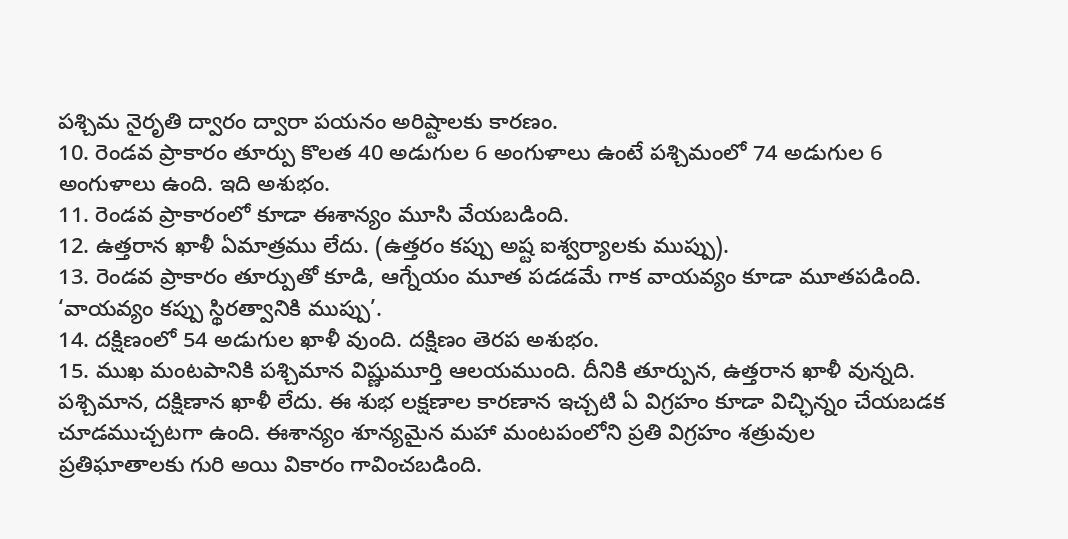పశ్చిమ నైరృతి ద్వారం ద్వారా పయనం అరిష్టాలకు కారణం.
10. రెండవ ప్రాకారం తూర్పు కొలత 40 అడుగుల 6 అంగుళాలు ఉంటే పశ్చిమంలో 74 అడుగుల 6 అంగుళాలు ఉంది. ఇది అశుభం.
11. రెండవ ప్రాకారంలో కూడా ఈశాన్యం మూసి వేయబడింది.
12. ఉత్తరాన ఖాళీ ఏమాత్రము లేదు. (ఉత్తరం కప్పు అష్ట ఐశ్వర్యాలకు ముప్పు).
13. రెండవ ప్రాకారం తూర్పుతో కూడి, ఆగ్నేయం మూత పడడమే గాక వాయవ్యం కూడా మూతపడింది. ‘వాయవ్యం కప్పు స్థిరత్వానికి ముప్పు’.
14. దక్షిణంలో 54 అడుగుల ఖాళీ వుంది. దక్షిణం తెరప అశుభం.
15. ముఖ మంటపానికి పశ్చిమాన విష్ణుమూర్తి ఆలయముంది. దీనికి తూర్పున, ఉత్తరాన ఖాళీ వున్నది. పశ్చిమాన, దక్షిణాన ఖాళీ లేదు. ఈ శుభ లక్షణాల కారణాన ఇచ్చటి ఏ విగ్రహం కూడా విచ్ఛిన్నం చేయబడక చూడముచ్చటగా ఉంది. ఈశాన్యం శూన్యమైన మహా మంటపంలోని ప్రతి విగ్రహం శత్రువుల
ప్రతిఘాతాలకు గురి అయి వికారం గావించబడింది.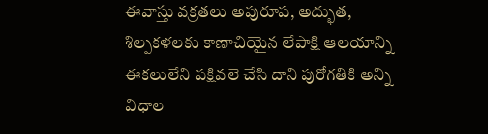ఈవాస్తు వక్రతలు అపురూప, అద్భుత, శిల్పకళలకు కాణాచియైన లేపాక్షి ఆలయాన్ని ఈకలులేని పక్షివలె చేసి దాని పురోగతికి అన్ని విధాల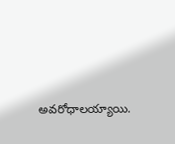అవరోధాలయ్యాయి.